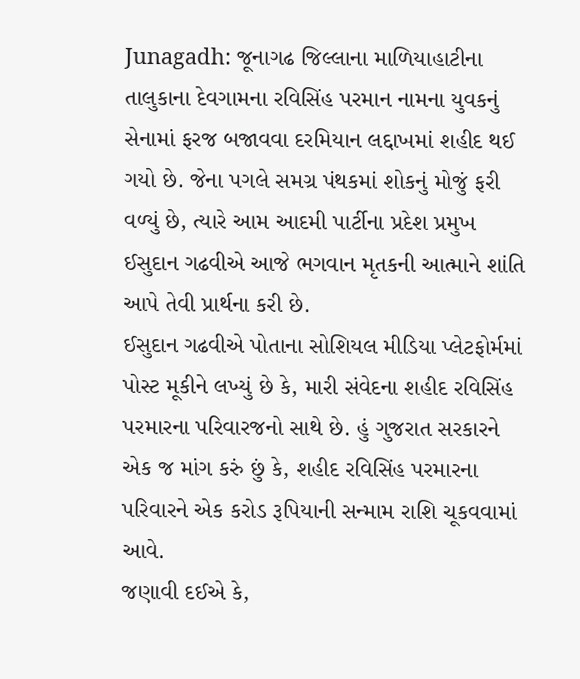Junagadh: જૂનાગઢ જિલ્લાના માળિયાહાટીના તાલુકાના દેવગામના રવિસિંહ પરમાન નામના યુવકનું સેનામાં ફરજ બજાવવા દરમિયાન લદ્દાખમાં શહીદ થઈ ગયો છે. જેના પગલે સમગ્ર પંથકમાં શોકનું મોજું ફરી વળ્યું છે, ત્યારે આમ આદમી પાર્ટીના પ્રદેશ પ્રમુખ ઈસુદાન ગઢવીએ આજે ભગવાન મૃતકની આત્માને શાંતિ આપે તેવી પ્રાર્થના કરી છે.
ઈસુદાન ગઢવીએ પોતાના સોશિયલ મીડિયા પ્લેટફોર્મમાં પોસ્ટ મૂકીને લખ્યું છે કે, મારી સંવેદના શહીદ રવિસિંહ પરમારના પરિવારજનો સાથે છે. હું ગુજરાત સરકારને એક જ માંગ કરું છું કે, શહીદ રવિસિંહ પરમારના પરિવારને એક કરોડ રૂપિયાની સન્મામ રાશિ ચૂકવવામાં આવે.
જણાવી દઈએ કે,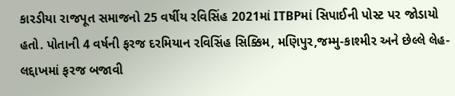કારડીયા રાજપૂત સમાજનો 25 વર્ષીય રવિસિંહ 2021માં ITBPમાં સિપાઈની પોસ્ટ પર જોડાયો હતો. પોતાની 4 વર્ષની ફરજ દરમિયાન રવિસિંહ સિક્કિમ, મણિપુર,જમ્મુ-કાશ્મીર અને છેલ્લે લેહ-લદ્દાખમાં ફરજ બજાવી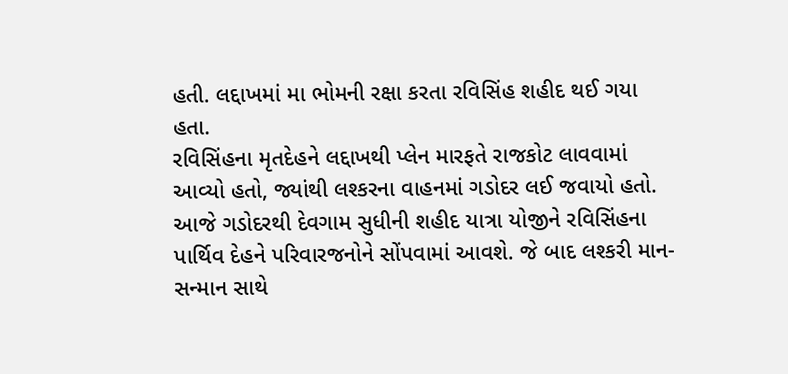હતી. લદ્દાખમાં મા ભોમની રક્ષા કરતા રવિસિંહ શહીદ થઈ ગયા હતા.
રવિસિંહના મૃતદેહને લદ્દાખથી પ્લેન મારફતે રાજકોટ લાવવામાં આવ્યો હતો, જ્યાંથી લશ્કરના વાહનમાં ગડોદર લઈ જવાયો હતો. આજે ગડોદરથી દેવગામ સુધીની શહીદ યાત્રા યોજીને રવિસિંહના પાર્થિવ દેહને પરિવારજનોને સોંપવામાં આવશે. જે બાદ લશ્કરી માન-સન્માન સાથે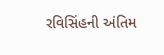રવિસિંહની અંતિમ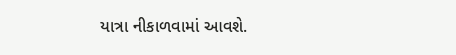યાત્રા નીકાળવામાં આવશે.